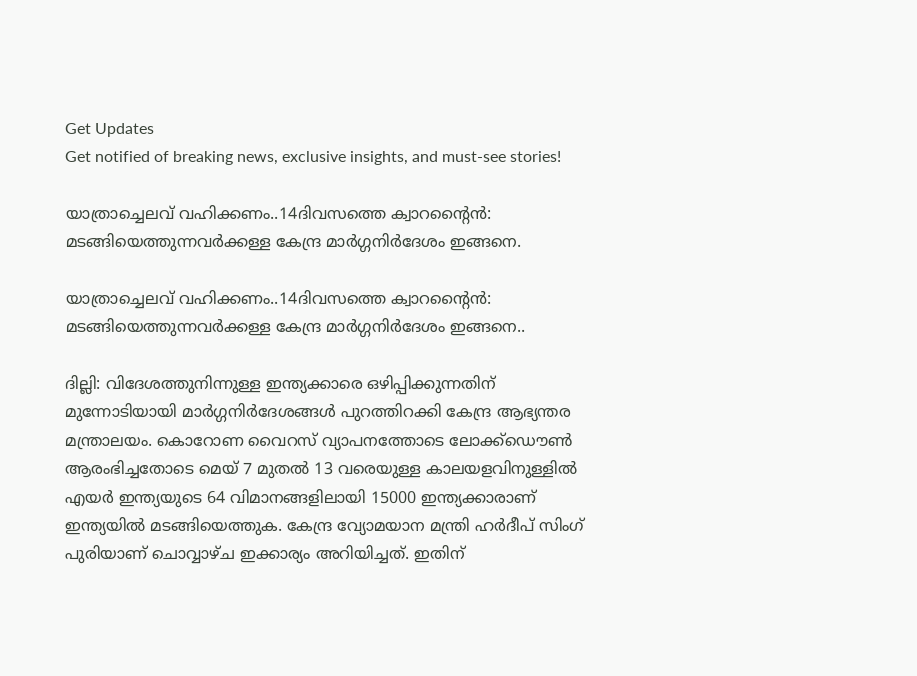Get Updates
Get notified of breaking news, exclusive insights, and must-see stories!

യാത്രാച്ചെലവ് വഹിക്കണം..14ദിവസത്തെ ക്വാറന്റൈൻ: മടങ്ങിയെത്തുന്നവർക്കള്ള കേന്ദ്ര മാർഗ്ഗനിർദേശം ഇങ്ങനെ.

യാത്രാച്ചെലവ് വഹിക്കണം..14ദിവസത്തെ ക്വാറന്റൈൻ: മടങ്ങിയെത്തുന്നവർക്കള്ള കേന്ദ്ര മാർഗ്ഗനിർദേശം ഇങ്ങനെ..

ദില്ലി: വിദേശത്തുനിന്നുള്ള ഇന്ത്യക്കാരെ ഒഴിപ്പിക്കുന്നതിന് മുന്നോടിയായി മാർഗ്ഗനിർദേശങ്ങൾ പുറത്തിറക്കി കേന്ദ്ര ആഭ്യന്തര മന്ത്രാലയം. കൊറോണ വൈറസ് വ്യാപനത്തോടെ ലോക്ക്ഡൌൺ ആരംഭിച്ചതോടെ മെയ് 7 മുതൽ 13 വരെയുള്ള കാലയളവിനുള്ളിൽ എയർ ഇന്ത്യയുടെ 64 വിമാനങ്ങളിലായി 15000 ഇന്ത്യക്കാരാണ് ഇന്ത്യയിൽ മടങ്ങിയെത്തുക. കേന്ദ്ര വ്യോമയാന മന്ത്രി ഹർദീപ് സിംഗ് പുരിയാണ് ചൊവ്വാഴ്ച ഇക്കാര്യം അറിയിച്ചത്. ഇതിന്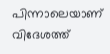പിന്നാലെയാണ് വിദേശത്ത്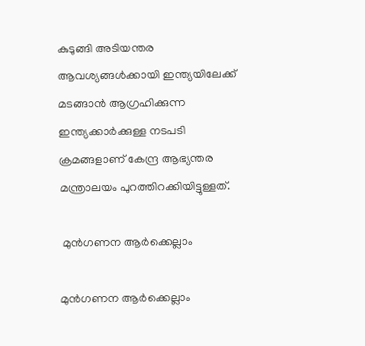കുടുങ്ങി അടിയന്തര ആവശ്യങ്ങൾക്കായി ഇന്ത്യയിലേക്ക് മടങ്ങാൻ ആഗ്രഹിക്കുന്ന ഇന്ത്യക്കാർക്കുള്ള നടപടി ക്രമങ്ങളാണ് കേന്ദ്ര ആഭ്യന്തര മന്ത്രാലയം പുറത്തിറക്കിയിട്ടുള്ളത്.

 മുൻഗണന ആർക്കെല്ലാം

മുൻഗണന ആർക്കെല്ലാം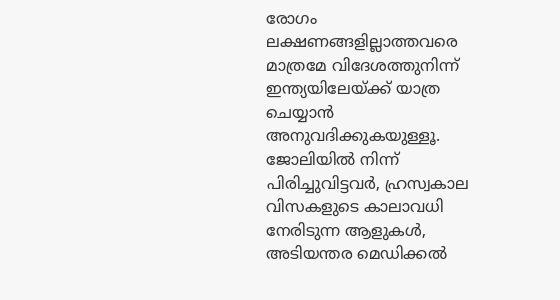രോഗം ലക്ഷണങ്ങളില്ലാത്തവരെ മാത്രമേ വിദേശത്തുനിന്ന് ഇന്ത്യയിലേയ്ക്ക് യാത്ര ചെയ്യാൻ അനുവദിക്കുകയുള്ളൂ. ജോലിയിൽ നിന്ന് പിരിച്ചുവിട്ടവർ, ഹ്രസ്വകാല വിസകളുടെ കാലാവധി നേരിടുന്ന ആളുകൾ, അടിയന്തര മെഡിക്കൽ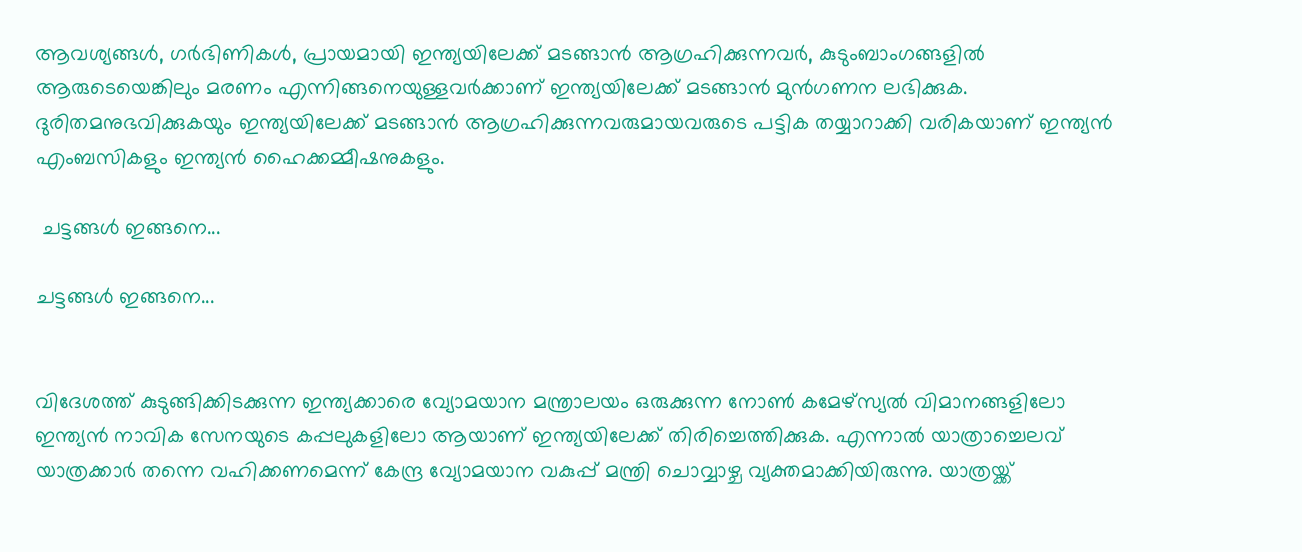ആവശ്യങ്ങൾ, ഗർഭിണികൾ, പ്രായമായി ഇന്ത്യയിലേക്ക് മടങ്ങാൻ ആഗ്രഹിക്കുന്നവർ, കുടുംബാംഗങ്ങളിൽ ആരുടെയെങ്കിലും മരണം എന്നിങ്ങനെയുള്ളവർക്കാണ് ഇന്ത്യയിലേക്ക് മടങ്ങാൻ മുൻഗണന ലഭിക്കുക. ദുരിതമനുഭവിക്കുകയും ഇന്ത്യയിലേക്ക് മടങ്ങാൻ ആഗ്രഹിക്കുന്നവരുമായവരുടെ പട്ടിക തയ്യാറാക്കി വരികയാണ് ഇന്ത്യൻ എംബസികളും ഇന്ത്യൻ ഹൈക്കമ്മീഷനുകളും.

 ചട്ടങ്ങൾ ഇങ്ങനെ...

ചട്ടങ്ങൾ ഇങ്ങനെ...


വിദേശത്ത് കുടുങ്ങിക്കിടക്കുന്ന ഇന്ത്യക്കാരെ വ്യോമയാന മന്ത്രാലയം ഒരുക്കുന്ന നോൺ കമേഴ്സ്യൽ വിമാനങ്ങളിലോ ഇന്ത്യൻ നാവിക സേനയുടെ കപ്പലുകളിലോ ആയാണ് ഇന്ത്യയിലേക്ക് തിരിച്ചെത്തിക്കുക. എന്നാൽ യാത്രാച്ചെലവ് യാത്രക്കാർ തന്നെ വഹിക്കണമെന്ന് കേന്ദ്ര വ്യോമയാന വകുപ്പ് മന്ത്രി ചൊവ്വാഴ്ച വ്യക്തമാക്കിയിരുന്നു. യാത്രയ്ക്ക്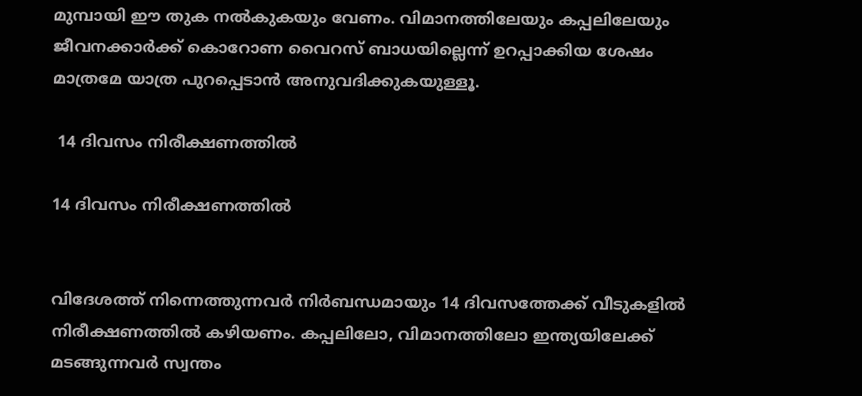മുമ്പായി ഈ തുക നൽകുകയും വേണം. വിമാനത്തിലേയും കപ്പലിലേയും ജീവനക്കാർക്ക് കൊറോണ വൈറസ് ബാധയില്ലെന്ന് ഉറപ്പാക്കിയ ശേഷം മാത്രമേ യാത്ര പുറപ്പെടാൻ അനുവദിക്കുകയുള്ളൂ.

 14 ദിവസം നിരീക്ഷണത്തിൽ

14 ദിവസം നിരീക്ഷണത്തിൽ


വിദേശത്ത് നിന്നെത്തുന്നവർ നിർബന്ധമായും 14 ദിവസത്തേക്ക് വീടുകളിൽ നിരീക്ഷണത്തിൽ കഴിയണം. കപ്പലിലോ, വിമാനത്തിലോ ഇന്ത്യയിലേക്ക് മടങ്ങുന്നവർ സ്വന്തം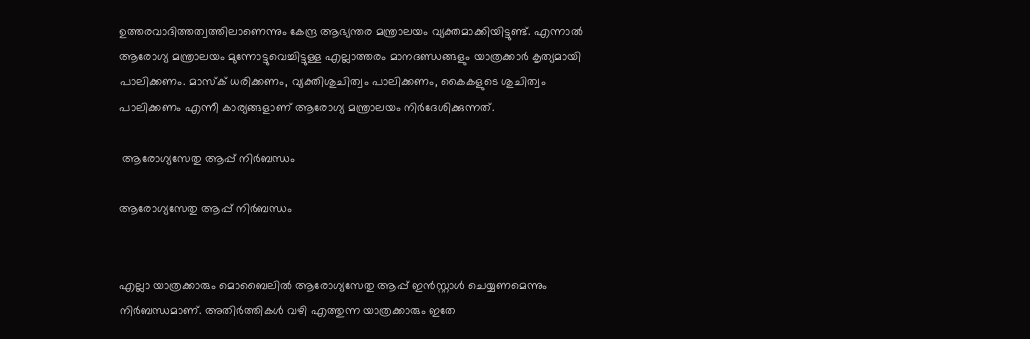ഉത്തരവാദിത്തത്വത്തിലാണെന്നും കേന്ദ്ര ആഭ്യന്തര മന്ത്രാലയം വ്യക്തമാക്കിയിട്ടുണ്ട്. എന്നാൽ ആരോഗ്യ മന്ത്രാലയം മുന്നോട്ടുവെച്ചിട്ടുള്ള എല്ലാത്തരം മാനദണ്ഡങ്ങളും യാത്രക്കാർ കൃത്യമായി പാലിക്കണം. മാസ്ക് ധരിക്കണം, വ്യക്തിശുചിത്വം പാലിക്കണം, കൈകളുടെ ശുചിത്വം പാലിക്കണം എന്നീ കാര്യങ്ങളാണ് ആരോഗ്യ മന്ത്രാലയം നിർദേശിക്കുന്നത്.

 ആരോഗ്യസേതു ആപ്പ് നിർബന്ധം

ആരോഗ്യസേതു ആപ്പ് നിർബന്ധം


എല്ലാ യാത്രക്കാരും മൊബൈലിൽ ആരോഗ്യസേതു ആപ്പ് ഇൻസ്റ്റാൾ ചെയ്യണമെന്നും നിർബന്ധമാണ്. അതിർത്തികൾ വഴി എത്തുന്ന യാത്രക്കാരും ഇതേ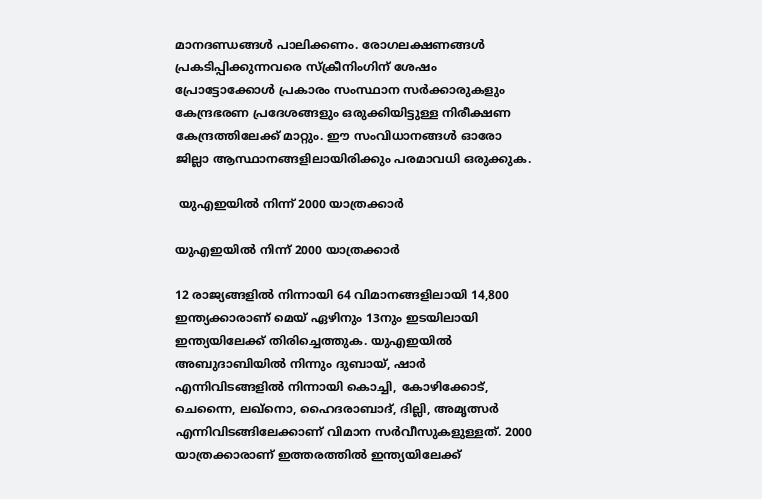മാനദണ്ഡങ്ങൾ പാലിക്കണം. രോഗലക്ഷണങ്ങൾ പ്രകടിപ്പിക്കുന്നവരെ സ്ക്രീനിംഗിന് ശേഷം പ്രോട്ടോക്കോൾ പ്രകാരം സംസ്ഥാന സർക്കാരുകളും കേന്ദ്രഭരണ പ്രദേശങ്ങളും ഒരുക്കിയിട്ടുള്ള നിരീക്ഷണ കേന്ദ്രത്തിലേക്ക് മാറ്റും. ഈ സംവിധാനങ്ങൾ ഓരോ ജില്ലാ ആസ്ഥാനങ്ങളിലായിരിക്കും പരമാവധി ഒരുക്കുക.

 യുഎഇയിൽ നിന്ന് 2000 യാത്രക്കാർ

യുഎഇയിൽ നിന്ന് 2000 യാത്രക്കാർ

12 രാജ്യങ്ങളിൽ നിന്നായി 64 വിമാനങ്ങളിലായി 14,800 ഇന്ത്യക്കാരാണ് മെയ് ഏഴിനും 13നും ഇടയിലായി ഇന്ത്യയിലേക്ക് തിരിച്ചെത്തുക. യുഎഇയിൽ അബുദാബിയിൽ നിന്നും ദുബായ്, ഷാർ എന്നിവിടങ്ങളിൽ നിന്നായി കൊച്ചി, കോഴിക്കോട്, ചെന്നൈ, ലഖ്നൊ, ഹൈദരാബാദ്, ദില്ലി, അമൃത്സർ എന്നിവിടങ്ങിലേക്കാണ് വിമാന സർവീസുകളുള്ളത്. 2000 യാത്രക്കാരാണ് ഇത്തരത്തിൽ ഇന്ത്യയിലേക്ക്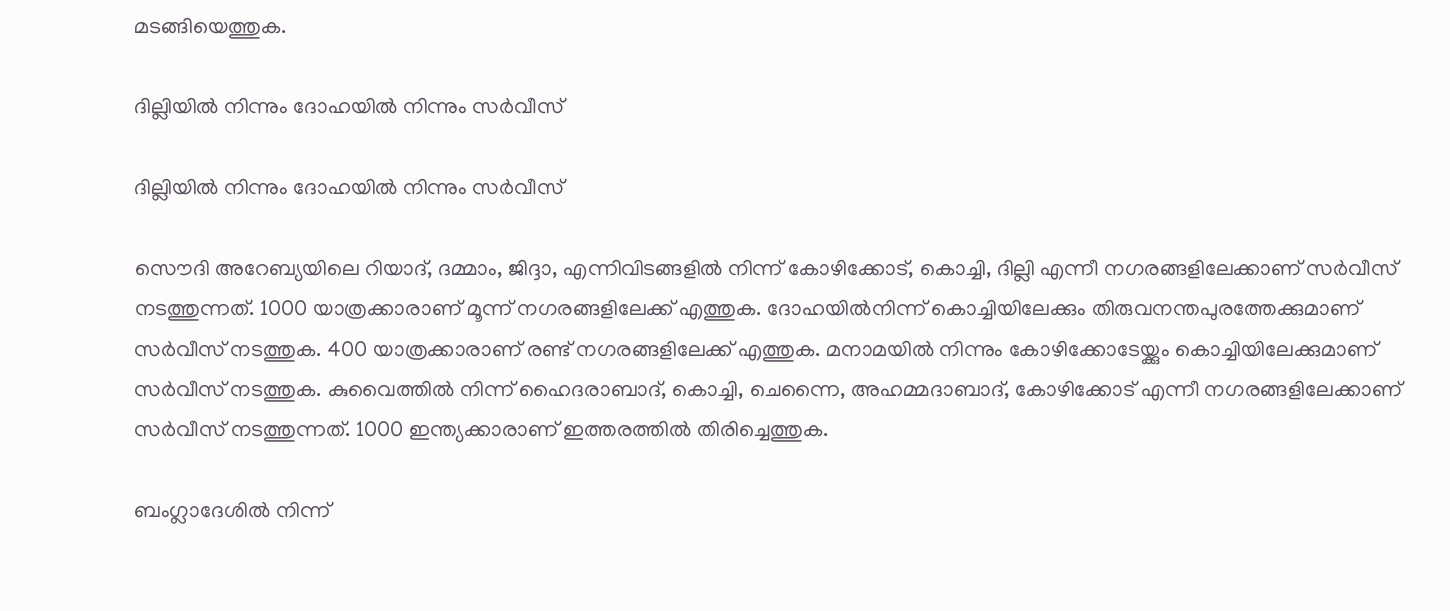മടങ്ങിയെത്തുക.

ദില്ലിയിൽ നിന്നും ദോഹയിൽ നിന്നും സർവീസ്

ദില്ലിയിൽ നിന്നും ദോഹയിൽ നിന്നും സർവീസ്

സൌദി അറേബ്യയിലെ റിയാദ്, ദമ്മാം, ജിദ്ദാ, എന്നിവിടങ്ങളിൽ നിന്ന് കോഴിക്കോട്, കൊച്ചി, ദില്ലി എന്നീ നഗരങ്ങളിലേക്കാണ് സർവീസ് നടത്തുന്നത്. 1000 യാത്രക്കാരാണ് മൂന്ന് നഗരങ്ങളിലേക്ക് എത്തുക. ദോഹയിൽനിന്ന് കൊച്ചിയിലേക്കും തിരുവനന്തപുരത്തേക്കുമാണ് സർവീസ് നടത്തുക. 400 യാത്രക്കാരാണ് രണ്ട് നഗരങ്ങളിലേക്ക് എത്തുക. മനാമയിൽ നിന്നും കോഴിക്കോടേയ്ക്കും കൊച്ചിയിലേക്കുമാണ് സർവീസ് നടത്തുക. കുവൈത്തിൽ നിന്ന് ഹൈദരാബാദ്, കൊച്ചി, ചെന്നൈ, അഹമ്മദാബാദ്, കോഴിക്കോട് എന്നീ നഗരങ്ങളിലേക്കാണ് സർവീസ് നടത്തുന്നത്. 1000 ഇന്ത്യക്കാരാണ് ഇത്തരത്തിൽ തിരിച്ചെത്തുക.

ബംഗ്ലാദേശിൽ നിന്ന്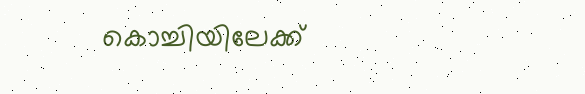കൊച്ചിയിലേക്ക്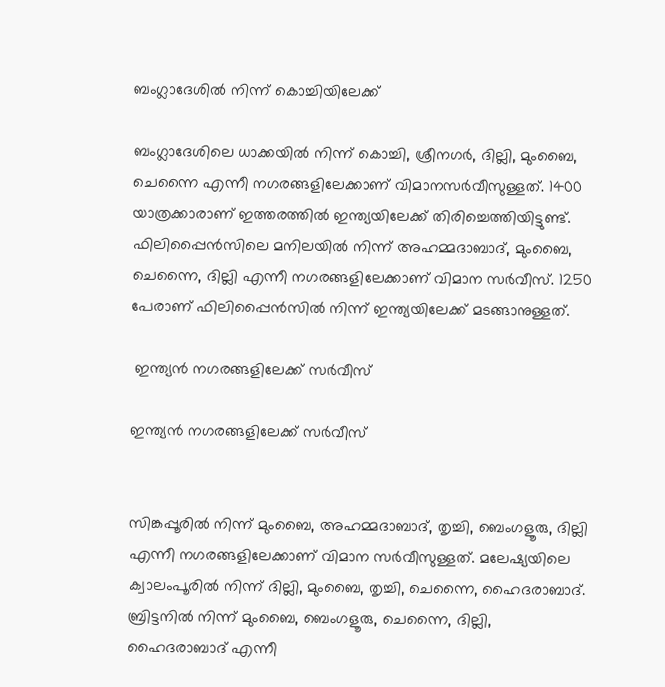ബംഗ്ലാദേശിൽ നിന്ന് കൊച്ചിയിലേക്ക്

ബംഗ്ലാദേശിലെ ധാക്കയിൽ നിന്ന് കൊച്ചി, ശ്രീനഗർ, ദില്ലി, മുംബൈ, ചെന്നൈ എന്നീ നഗരങ്ങളിലേക്കാണ് വിമാനസർവീസുള്ളത്. 1400 യാത്രക്കാരാണ് ഇത്തരത്തിൽ ഇന്ത്യയിലേക്ക് തിരിച്ചെത്തിയിട്ടുണ്ട്. ഫിലിപ്പൈൻസിലെ മനിലയിൽ നിന്ന് അഹമ്മദാബാദ്, മുംബൈ, ചെന്നൈ, ദില്ലി എന്നീ നഗരങ്ങളിലേക്കാണ് വിമാന സർവീസ്. 1250 പേരാണ് ഫിലിപ്പൈൻസിൽ നിന്ന് ഇന്ത്യയിലേക്ക് മടങ്ങാനുള്ളത്.

 ഇന്ത്യൻ നഗരങ്ങളിലേക്ക് സർവീസ്

ഇന്ത്യൻ നഗരങ്ങളിലേക്ക് സർവീസ്


സിങ്കപ്പൂരിൽ നിന്ന് മുംബൈ, അഹമ്മദാബാദ്, തൃച്ചി, ബെംഗളൂരു, ദില്ലി എന്നീ നഗരങ്ങളിലേക്കാണ് വിമാന സർവീസുള്ളത്. മലേഷ്യയിലെ ക്വാലംപൂരിൽ നിന്ന് ദില്ലി, മുംബൈ, തൃച്ചി, ചെന്നൈ, ഹൈദരാബാദ്. ബ്രിട്ടനിൽ നിന്ന് മുംബൈ, ബെംഗളൂരു, ചെന്നൈ, ദില്ലി, ഹൈദരാബാദ് എന്നീ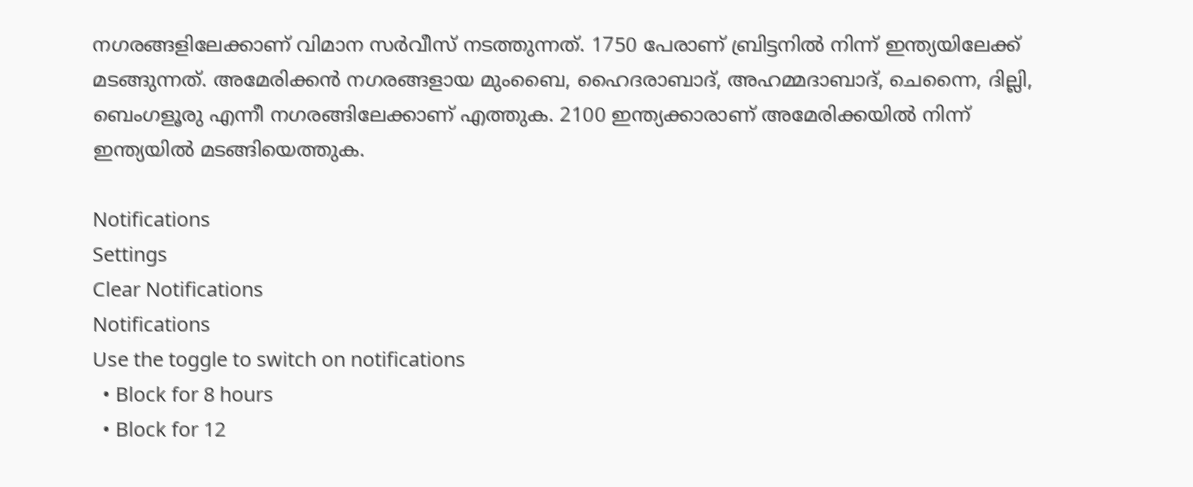നഗരങ്ങളിലേക്കാണ് വിമാന സർവീസ് നടത്തുന്നത്. 1750 പേരാണ് ബ്രിട്ടനിൽ നിന്ന് ഇന്ത്യയിലേക്ക് മടങ്ങുന്നത്. അമേരിക്കൻ നഗരങ്ങളായ മുംബൈ, ഹൈദരാബാദ്, അഹമ്മദാബാദ്, ചെന്നൈ, ദില്ലി, ബെംഗളൂരു എന്നീ നഗരങ്ങിലേക്കാണ് എത്തുക. 2100 ഇന്ത്യക്കാരാണ് അമേരിക്കയിൽ നിന്ന് ഇന്ത്യയിൽ മടങ്ങിയെത്തുക.

Notifications
Settings
Clear Notifications
Notifications
Use the toggle to switch on notifications
  • Block for 8 hours
  • Block for 12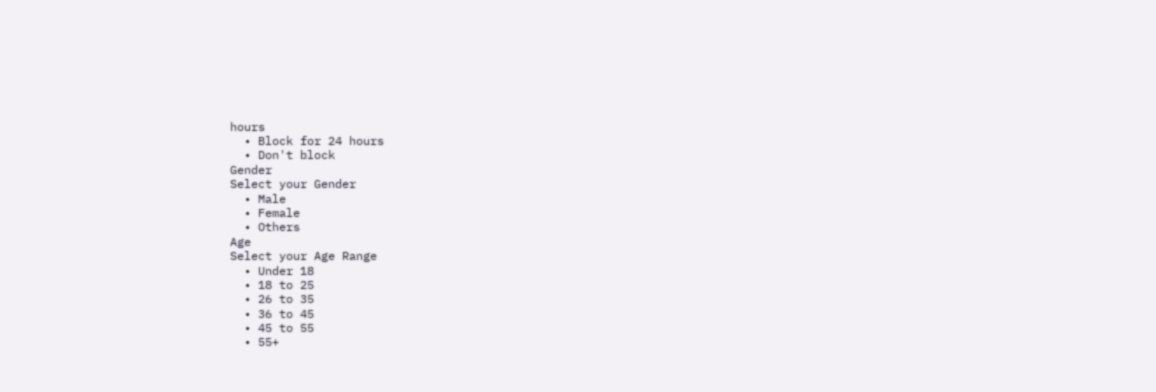hours
  • Block for 24 hours
  • Don't block
Gender
Select your Gender
  • Male
  • Female
  • Others
Age
Select your Age Range
  • Under 18
  • 18 to 25
  • 26 to 35
  • 36 to 45
  • 45 to 55
  • 55+